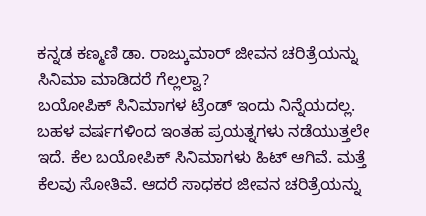ಕನ್ನಡ ಕಣ್ಮಣಿ ಡಾ. ರಾಜ್ಕುಮಾರ್ ಜೀವನ ಚರಿತ್ರೆಯನ್ನು ಸಿನಿಮಾ ಮಾಡಿದರೆ ಗೆಲ್ಲಲ್ವಾ?
ಬಯೋಪಿಕ್ ಸಿನಿಮಾಗಳ ಟ್ರೆಂಡ್ ಇಂದು ನಿನ್ನೆಯದಲ್ಲ. ಬಹಳ ವರ್ಷಗಳಿಂದ ಇಂತಹ ಪ್ರಯತ್ನಗಳು ನಡೆಯುತ್ತಲೇ ಇದೆ. ಕೆಲ ಬಯೋಪಿಕ್ ಸಿನಿಮಾಗಳು ಹಿಟ್ ಆಗಿವೆ. ಮತ್ತೆ ಕೆಲವು ಸೋತಿವೆ. ಆದರೆ ಸಾಧಕರ ಜೀವನ ಚರಿತ್ರೆಯನ್ನು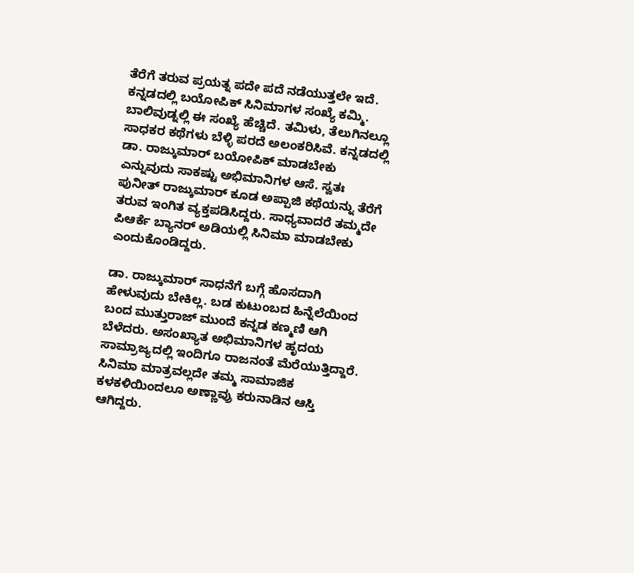ತೆರೆಗೆ ತರುವ ಪ್ರಯತ್ನ ಪದೇ ಪದೆ ನಡೆಯುತ್ತಲೇ ಇದೆ.
ಕನ್ನಡದಲ್ಲಿ ಬಯೋಪಿಕ್ ಸಿನಿಮಾಗಳ ಸಂಖ್ಯೆ ಕಮ್ಮಿ. ಬಾಲಿವುಡ್ನಲ್ಲಿ ಈ ಸಂಖ್ಯೆ ಹೆಚ್ಚಿದೆ. ತಮಿಳು, ತೆಲುಗಿನಲ್ಲೂ ಸಾಧಕರ ಕಥೆಗಳು ಬೆಳ್ಳಿ ಪರದೆ ಅಲಂಕರಿಸಿವೆ. ಕನ್ನಡದಲ್ಲಿ ಡಾ. ರಾಜ್ಕುಮಾರ್ ಬಯೋಪಿಕ್ ಮಾಡಬೇಕು ಎನ್ನುವುದು ಸಾಕಷ್ಟು ಅಭಿಮಾನಿಗಳ ಆಸೆ. ಸ್ವತಃ ಪುನೀತ್ ರಾಜ್ಕುಮಾರ್ ಕೂಡ ಅಪ್ಪಾಜಿ ಕಥೆಯನ್ನು ತೆರೆಗೆ ತರುವ ಇಂಗಿತ ವ್ಯಕ್ತಪಡಿಸಿದ್ದರು. ಸಾಧ್ಯವಾದರೆ ತಮ್ಮದೇ ಪಿಆರ್ಕೆ ಬ್ಯಾನರ್ ಅಡಿಯಲ್ಲಿ ಸಿನಿಮಾ ಮಾಡಬೇಕು ಎಂದುಕೊಂಡಿದ್ದರು.

ಡಾ. ರಾಜ್ಕುಮಾರ್ ಸಾಧನೆಗೆ ಬಗ್ಗೆ ಹೊಸದಾಗಿ ಹೇಳುವುದು ಬೇಕಿಲ್ಲ. ಬಡ ಕುಟುಂಬದ ಹಿನ್ನೆಲೆಯಿಂದ ಬಂದ ಮುತ್ತುರಾಜ್ ಮುಂದೆ ಕನ್ನಡ ಕಣ್ಮಣಿ ಆಗಿ ಬೆಳೆದರು. ಅಸಂಖ್ಯಾತ ಅಭಿಮಾನಿಗಳ ಹೃದಯ ಸಾಮ್ರಾಜ್ಯದಲ್ಲಿ ಇಂದಿಗೂ ರಾಜನಂತೆ ಮೆರೆಯುತ್ತಿದ್ದಾರೆ. ಸಿನಿಮಾ ಮಾತ್ರವಲ್ಲದೇ ತಮ್ಮ ಸಾಮಾಜಿಕ ಕಳಕಳಿಯಿಂದಲೂ ಅಣ್ಣಾವ್ರು ಕರುನಾಡಿನ ಆಸ್ತಿ ಆಗಿದ್ದರು.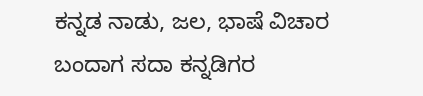ಕನ್ನಡ ನಾಡು, ಜಲ, ಭಾಷೆ ವಿಚಾರ ಬಂದಾಗ ಸದಾ ಕನ್ನಡಿಗರ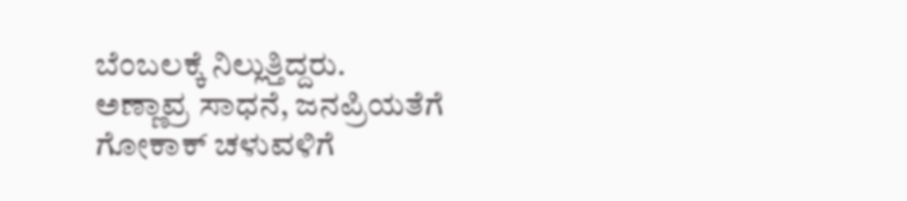ಬೆಂಬಲಕ್ಕೆ ನಿಲ್ಲುತ್ತಿದ್ದರು.
ಅಣ್ಣಾವ್ರ ಸಾಧನೆ, ಜನಪ್ರಿಯತೆಗೆ ಗೋಕಾಕ್ ಚಳುವಳಿಗೆ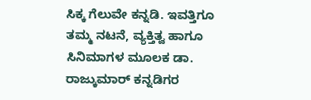ಸಿಕ್ಕ ಗೆಲುವೇ ಕನ್ನಡಿ. ಇವತ್ತಿಗೂ ತಮ್ಮ ನಟನೆ, ವ್ಯಕ್ತಿತ್ವ ಹಾಗೂ ಸಿನಿಮಾಗಳ ಮೂಲಕ ಡಾ. ರಾಜ್ಕುಮಾರ್ ಕನ್ನಡಿಗರ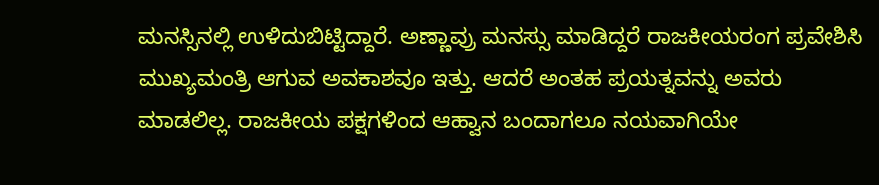ಮನಸ್ಸಿನಲ್ಲಿ ಉಳಿದುಬಿಟ್ಟಿದ್ದಾರೆ. ಅಣ್ಣಾವ್ರು ಮನಸ್ಸು ಮಾಡಿದ್ದರೆ ರಾಜಕೀಯರಂಗ ಪ್ರವೇಶಿಸಿ ಮುಖ್ಯಮಂತ್ರಿ ಆಗುವ ಅವಕಾಶವೂ ಇತ್ತು. ಆದರೆ ಅಂತಹ ಪ್ರಯತ್ನವನ್ನು ಅವರು ಮಾಡಲಿಲ್ಲ. ರಾಜಕೀಯ ಪಕ್ಷಗಳಿಂದ ಆಹ್ವಾನ ಬಂದಾಗಲೂ ನಯವಾಗಿಯೇ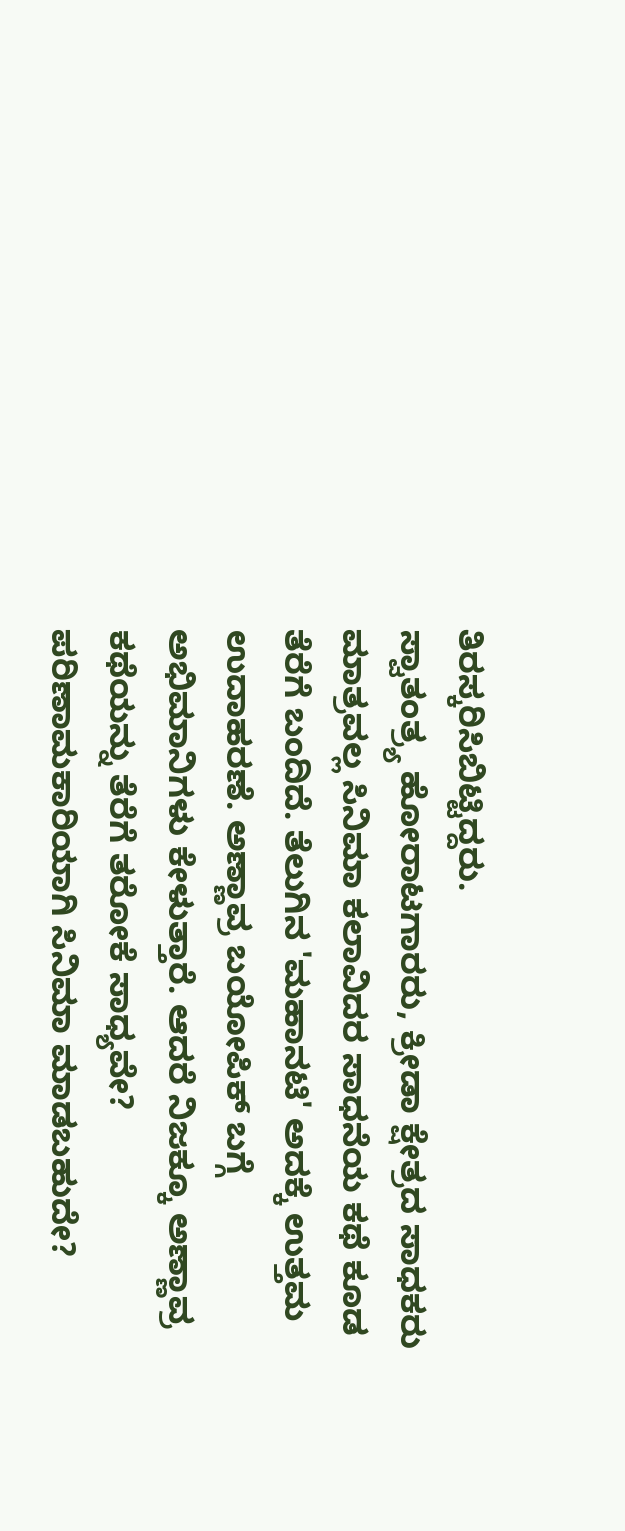ತಿರಸ್ಕರಿಸಿಬಿಟ್ಟಿದ್ದರು.
ಸ್ವಾತಂತ್ರ್ಯ ಹೋರಾಟಗಾರರು, ಕ್ರೀಡಾ ಕ್ಷೇತ್ರದ ಸಾಧಕರು ಮಾತ್ರವಲ್ಲ ಸಿನಿಮಾ ಕಲಾವಿದರ ಸಾಧನೆಯ ಕಥೆ ಕೂಡ ತೆರೆಗೆ ಬಂದಿದೆ. ತೆಲುಗಿನ 'ಮಹಾನಟಿ' ಅದಕ್ಕೆ ಉತ್ತಮ ಉದಾಹರಣೆ. ಅಣ್ಣಾವ್ರ ಬಯೋಪಿಕ್ ಬಗ್ಗೆ ಅಭಿಮಾನಿಗಳು ಕೇಳುತ್ತಾರೆ. ಆದರೆ ನಿಜಕ್ಕೂ ಅಣ್ಣಾವ್ರ ಕಥೆಯನ್ನು ತೆರೆಗೆ ತರೋಕೆ ಸಾಧ್ಯವೇ? ಪರಿಣಾಮಕಾರಿಯಾಗಿ ಸಿನಿಮಾ ಮಾಡಬಹುದೇ?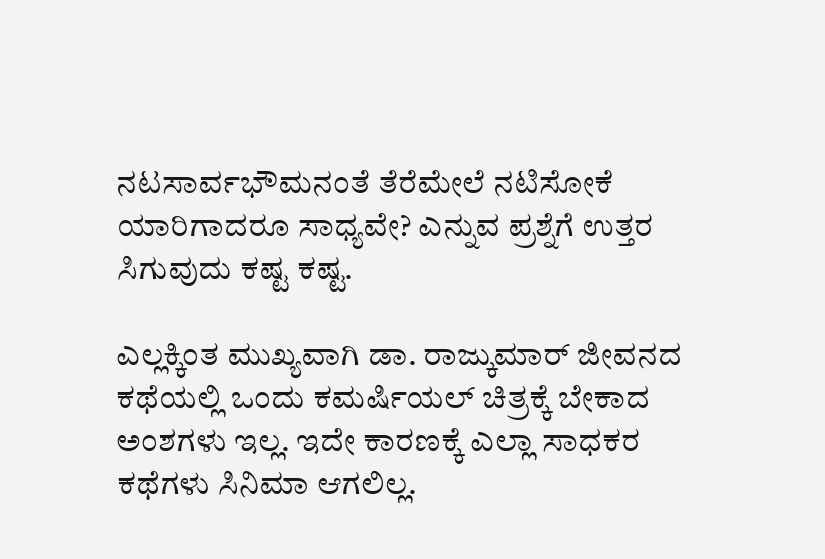ನಟಸಾರ್ವಭೌಮನಂತೆ ತೆರೆಮೇಲೆ ನಟಿಸೋಕೆ ಯಾರಿಗಾದರೂ ಸಾಧ್ಯವೇ? ಎನ್ನುವ ಪ್ರಶ್ನೆಗೆ ಉತ್ತರ ಸಿಗುವುದು ಕಷ್ಟ ಕಷ್ಟ.

ಎಲ್ಲಕ್ಕಿಂತ ಮುಖ್ಯವಾಗಿ ಡಾ. ರಾಜ್ಕುಮಾರ್ ಜೀವನದ ಕಥೆಯಲ್ಲಿ ಒಂದು ಕಮರ್ಷಿಯಲ್ ಚಿತ್ರಕ್ಕೆ ಬೇಕಾದ ಅಂಶಗಳು ಇಲ್ಲ. ಇದೇ ಕಾರಣಕ್ಕೆ ಎಲ್ಲಾ ಸಾಧಕರ ಕಥೆಗಳು ಸಿನಿಮಾ ಆಗಲಿಲ್ಲ.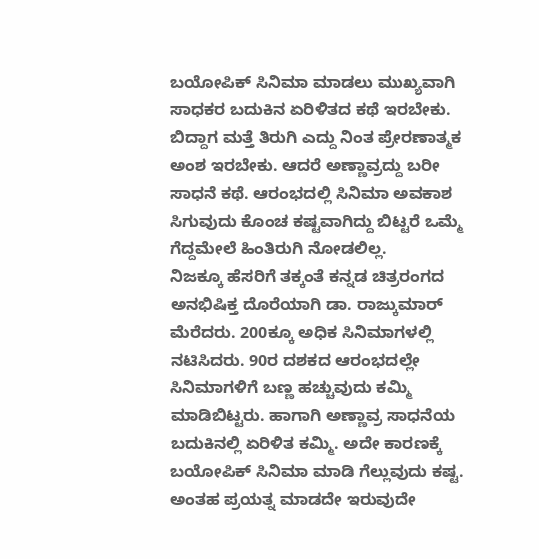ಬಯೋಪಿಕ್ ಸಿನಿಮಾ ಮಾಡಲು ಮುಖ್ಯವಾಗಿ ಸಾಧಕರ ಬದುಕಿನ ಏರಿಳಿತದ ಕಥೆ ಇರಬೇಕು. ಬಿದ್ದಾಗ ಮತ್ತೆ ತಿರುಗಿ ಎದ್ದು ನಿಂತ ಪ್ರೇರಣಾತ್ಮಕ ಅಂಶ ಇರಬೇಕು. ಆದರೆ ಅಣ್ಣಾವ್ರದ್ದು ಬರೀ ಸಾಧನೆ ಕಥೆ. ಆರಂಭದಲ್ಲಿ ಸಿನಿಮಾ ಅವಕಾಶ ಸಿಗುವುದು ಕೊಂಚ ಕಷ್ಟವಾಗಿದ್ದು ಬಿಟ್ಟರೆ ಒಮ್ಮೆ ಗೆದ್ದಮೇಲೆ ಹಿಂತಿರುಗಿ ನೋಡಲಿಲ್ಲ.
ನಿಜಕ್ಕೂ ಹೆಸರಿಗೆ ತಕ್ಕಂತೆ ಕನ್ನಡ ಚಿತ್ರರಂಗದ ಅನಭಿಷಿಕ್ತ ದೊರೆಯಾಗಿ ಡಾ. ರಾಜ್ಕುಮಾರ್ ಮೆರೆದರು. 200ಕ್ಕೂ ಅಧಿಕ ಸಿನಿಮಾಗಳಲ್ಲಿ ನಟಿಸಿದರು. 90ರ ದಶಕದ ಆರಂಭದಲ್ಲೇ ಸಿನಿಮಾಗಳಿಗೆ ಬಣ್ಣ ಹಚ್ಚುವುದು ಕಮ್ಮಿ ಮಾಡಿಬಿಟ್ಟರು. ಹಾಗಾಗಿ ಅಣ್ಣಾವ್ರ ಸಾಧನೆಯ ಬದುಕಿನಲ್ಲಿ ಏರಿಳಿತ ಕಮ್ಮಿ. ಅದೇ ಕಾರಣಕ್ಕೆ ಬಯೋಪಿಕ್ ಸಿನಿಮಾ ಮಾಡಿ ಗೆಲ್ಲುವುದು ಕಷ್ಟ. ಅಂತಹ ಪ್ರಯತ್ನ ಮಾಡದೇ ಇರುವುದೇ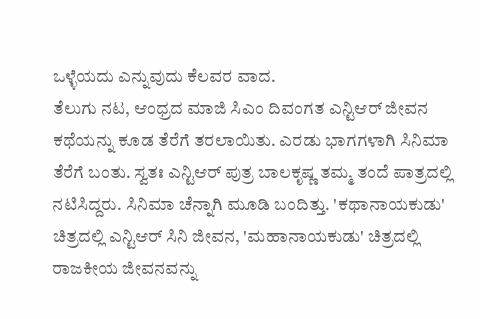ಒಳ್ಳೆಯದು ಎನ್ನುವುದು ಕೆಲವರ ವಾದ.
ತೆಲುಗು ನಟ, ಆಂಧ್ರದ ಮಾಜಿ ಸಿಎಂ ದಿವಂಗತ ಎನ್ಟಿಆರ್ ಜೀವನ ಕಥೆಯನ್ನು ಕೂಡ ತೆರೆಗೆ ತರಲಾಯಿತು. ಎರಡು ಭಾಗಗಳಾಗಿ ಸಿನಿಮಾ ತೆರೆಗೆ ಬಂತು. ಸ್ವತಃ ಎನ್ಟಿಆರ್ ಪುತ್ರ ಬಾಲಕೃಷ್ಣ ತಮ್ಮ ತಂದೆ ಪಾತ್ರದಲ್ಲಿ ನಟಿಸಿದ್ದರು. ಸಿನಿಮಾ ಚೆನ್ನಾಗಿ ಮೂಡಿ ಬಂದಿತ್ತು. 'ಕಥಾನಾಯಕುಡು' ಚಿತ್ರದಲ್ಲಿ ಎನ್ಟಿಆರ್ ಸಿನಿ ಜೀವನ, 'ಮಹಾನಾಯಕುಡು' ಚಿತ್ರದಲ್ಲಿ ರಾಜಕೀಯ ಜೀವನವನ್ನು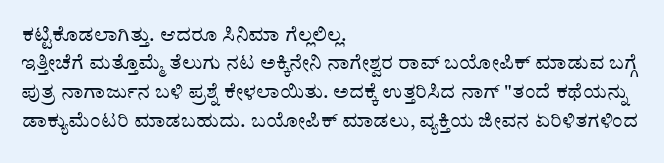ಕಟ್ಟಿಕೊಡಲಾಗಿತ್ತು. ಆದರೂ ಸಿನಿಮಾ ಗೆಲ್ಲಲಿಲ್ಲ.
ಇತ್ತೀಚೆಗೆ ಮತ್ತೊಮ್ಮೆ ತೆಲುಗು ನಟ ಅಕ್ಕಿನೇನಿ ನಾಗೇಶ್ವರ ರಾವ್ ಬಯೋಪಿಕ್ ಮಾಡುವ ಬಗ್ಗೆ ಪುತ್ರ ನಾಗಾರ್ಜುನ ಬಳಿ ಪ್ರಶ್ನೆ ಕೇಳಲಾಯಿತು. ಅದಕ್ಕೆ ಉತ್ತರಿಸಿದ ನಾಗ್ "ತಂದೆ ಕಥೆಯನ್ನು ಡಾಕ್ಯುಮೆಂಟರಿ ಮಾಡಬಹುದು. ಬಯೋಪಿಕ್ ಮಾಡಲು, ವ್ಯಕ್ತಿಯ ಜೀವನ ಏರಿಳಿತಗಳಿಂದ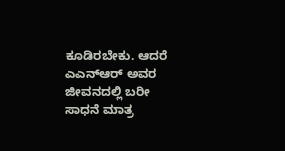ಕೂಡಿರಬೇಕು. ಆದರೆ ಎಎನ್ಆರ್ ಅವರ ಜೀವನದಲ್ಲಿ ಬರೀ ಸಾಧನೆ ಮಾತ್ರ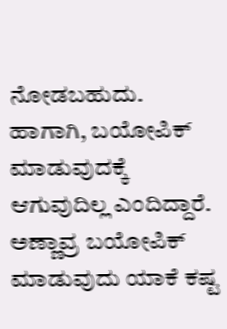ನೋಡಬಹುದು. ಹಾಗಾಗಿ, ಬಯೋಪಿಕ್ ಮಾಡುವುದಕ್ಕೆ ಆಗುವುದಿಲ್ಲ ಎಂದಿದ್ದಾರೆ. ಅಣ್ಣಾವ್ರ ಬಯೋಪಿಕ್ ಮಾಡುವುದು ಯಾಕೆ ಕಷ್ಟ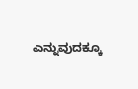ಎನ್ನುವುದಕ್ಕೂ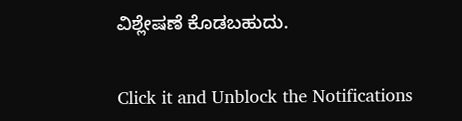ವಿಶ್ಲೇಷಣೆ ಕೊಡಬಹುದು.


Click it and Unblock the Notifications